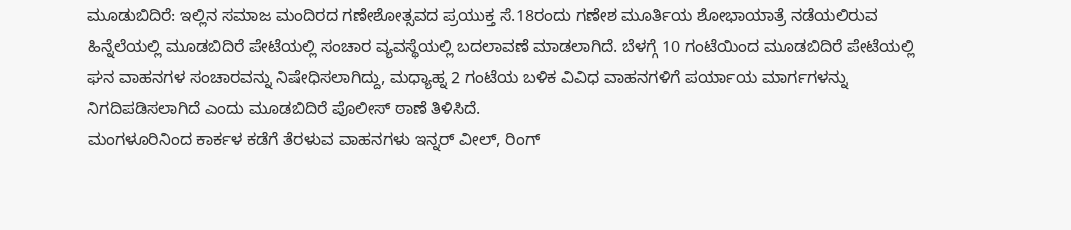ಮೂಡುಬಿದಿರೆ: ಇಲ್ಲಿನ ಸಮಾಜ ಮಂದಿರದ ಗಣೇಶೋತ್ಸವದ ಪ್ರಯುಕ್ತ ಸೆ.18ರಂದು ಗಣೇಶ ಮೂರ್ತಿಯ ಶೋಭಾಯಾತ್ರೆ ನಡೆಯಲಿರುವ ಹಿನ್ನೆಲೆಯಲ್ಲಿ ಮೂಡಬಿದಿರೆ ಪೇಟೆಯಲ್ಲಿ ಸಂಚಾರ ವ್ಯವಸ್ಥೆಯಲ್ಲಿ ಬದಲಾವಣೆ ಮಾಡಲಾಗಿದೆ. ಬೆಳಗ್ಗೆ 10 ಗಂಟೆಯಿಂದ ಮೂಡಬಿದಿರೆ ಪೇಟೆಯಲ್ಲಿ ಘನ ವಾಹನಗಳ ಸಂಚಾರವನ್ನು ನಿಷೇಧಿಸಲಾಗಿದ್ದು, ಮಧ್ಯಾಹ್ನ 2 ಗಂಟೆಯ ಬಳಿಕ ವಿವಿಧ ವಾಹನಗಳಿಗೆ ಪರ್ಯಾಯ ಮಾರ್ಗಗಳನ್ನು ನಿಗದಿಪಡಿಸಲಾಗಿದೆ ಎಂದು ಮೂಡಬಿದಿರೆ ಪೊಲೀಸ್ ಠಾಣೆ ತಿಳಿಸಿದೆ.
ಮಂಗಳೂರಿನಿಂದ ಕಾರ್ಕಳ ಕಡೆಗೆ ತೆರಳುವ ವಾಹನಗಳು ಇನ್ನರ್ ವೀಲ್, ರಿಂಗ್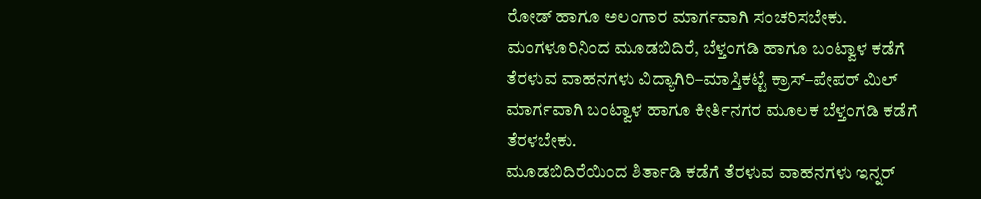ರೋಡ್ ಹಾಗೂ ಅಲಂಗಾರ ಮಾರ್ಗವಾಗಿ ಸಂಚರಿಸಬೇಕು. ಮಂಗಳೂರಿನಿಂದ ಮೂಡಬಿದಿರೆ, ಬೆಳ್ತಂಗಡಿ ಹಾಗೂ ಬಂಟ್ವಾಳ ಕಡೆಗೆ ತೆರಳುವ ವಾಹನಗಳು ವಿದ್ಯಾಗಿರಿ–ಮಾಸ್ತಿಕಟ್ಟೆ ಕ್ರಾಸ್–ಪೇಪರ್ ಮಿಲ್ ಮಾರ್ಗವಾಗಿ ಬಂಟ್ವಾಳ ಹಾಗೂ ಕೀರ್ತಿನಗರ ಮೂಲಕ ಬೆಳ್ತಂಗಡಿ ಕಡೆಗೆ ತೆರಳಬೇಕು.
ಮೂಡಬಿದಿರೆಯಿಂದ ಶಿರ್ತಾಡಿ ಕಡೆಗೆ ತೆರಳುವ ವಾಹನಗಳು ಇನ್ನರ್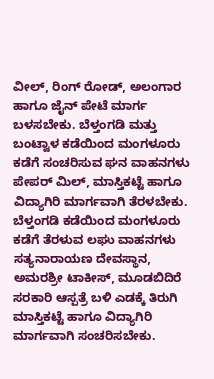ವೀಲ್, ರಿಂಗ್ ರೋಡ್, ಅಲಂಗಾರ ಹಾಗೂ ಜೈನ್ ಪೇಟೆ ಮಾರ್ಗ ಬಳಸಬೇಕು. ಬೆಳ್ತಂಗಡಿ ಮತ್ತು ಬಂಟ್ವಾಳ ಕಡೆಯಿಂದ ಮಂಗಳೂರು ಕಡೆಗೆ ಸಂಚರಿಸುವ ಘನ ವಾಹನಗಳು ಪೇಪರ್ ಮಿಲ್, ಮಾಸ್ತಿಕಟ್ಟೆ ಹಾಗೂ ವಿದ್ಯಾಗಿರಿ ಮಾರ್ಗವಾಗಿ ತೆರಳಬೇಕು.
ಬೆಳ್ತಂಗಡಿ ಕಡೆಯಿಂದ ಮಂಗಳೂರು ಕಡೆಗೆ ತೆರಳುವ ಲಘು ವಾಹನಗಳು ಸತ್ಯನಾರಾಯಣ ದೇವಸ್ಥಾನ, ಅಮರಶ್ರೀ ಟಾಕೀಸ್, ಮೂಡಬಿದಿರೆ ಸರಕಾರಿ ಆಸ್ಪತ್ರೆ ಬಳಿ ಎಡಕ್ಕೆ ತಿರುಗಿ ಮಾಸ್ತಿಕಟ್ಟೆ ಹಾಗೂ ವಿದ್ಯಾಗಿರಿ ಮಾರ್ಗವಾಗಿ ಸಂಚರಿಸಬೇಕು.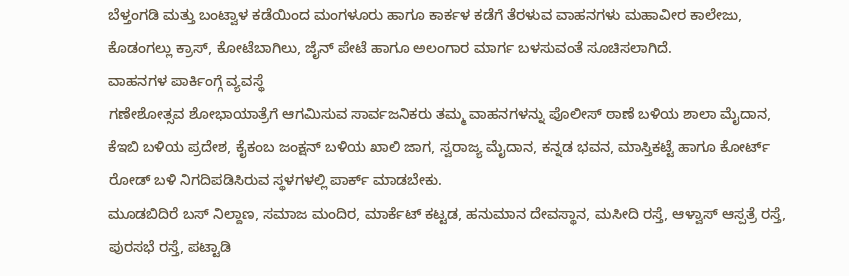ಬೆಳ್ತಂಗಡಿ ಮತ್ತು ಬಂಟ್ವಾಳ ಕಡೆಯಿಂದ ಮಂಗಳೂರು ಹಾಗೂ ಕಾರ್ಕಳ ಕಡೆಗೆ ತೆರಳುವ ವಾಹನಗಳು ಮಹಾವೀರ ಕಾಲೇಜು, ಕೊಡಂಗಲ್ಲು ಕ್ರಾಸ್, ಕೋಟೆಬಾಗಿಲು, ಜೈನ್ ಪೇಟೆ ಹಾಗೂ ಅಲಂಗಾರ ಮಾರ್ಗ ಬಳಸುವಂತೆ ಸೂಚಿಸಲಾಗಿದೆ.
ವಾಹನಗಳ ಪಾರ್ಕಿಂಗ್ಗೆ ವ್ಯವಸ್ಥೆ
ಗಣೇಶೋತ್ಸವ ಶೋಭಾಯಾತ್ರೆಗೆ ಆಗಮಿಸುವ ಸಾರ್ವಜನಿಕರು ತಮ್ಮ ವಾಹನಗಳನ್ನು ಪೊಲೀಸ್ ಠಾಣೆ ಬಳಿಯ ಶಾಲಾ ಮೈದಾನ, ಕೆಇಬಿ ಬಳಿಯ ಪ್ರದೇಶ, ಕೈಕಂಬ ಜಂಕ್ಷನ್ ಬಳಿಯ ಖಾಲಿ ಜಾಗ, ಸ್ವರಾಜ್ಯ ಮೈದಾನ, ಕನ್ನಡ ಭವನ, ಮಾಸ್ತಿಕಟ್ಟೆ ಹಾಗೂ ಕೋರ್ಟ್ ರೋಡ್ ಬಳಿ ನಿಗದಿಪಡಿಸಿರುವ ಸ್ಥಳಗಳಲ್ಲಿ ಪಾರ್ಕ್ ಮಾಡಬೇಕು.
ಮೂಡಬಿದಿರೆ ಬಸ್ ನಿಲ್ದಾಣ, ಸಮಾಜ ಮಂದಿರ, ಮಾರ್ಕೆಟ್ ಕಟ್ಟಡ, ಹನುಮಾನ ದೇವಸ್ಥಾನ, ಮಸೀದಿ ರಸ್ತೆ, ಆಳ್ವಾಸ್ ಆಸ್ಪತ್ರೆ ರಸ್ತೆ, ಪುರಸಭೆ ರಸ್ತೆ, ಪಟ್ಟಾಡಿ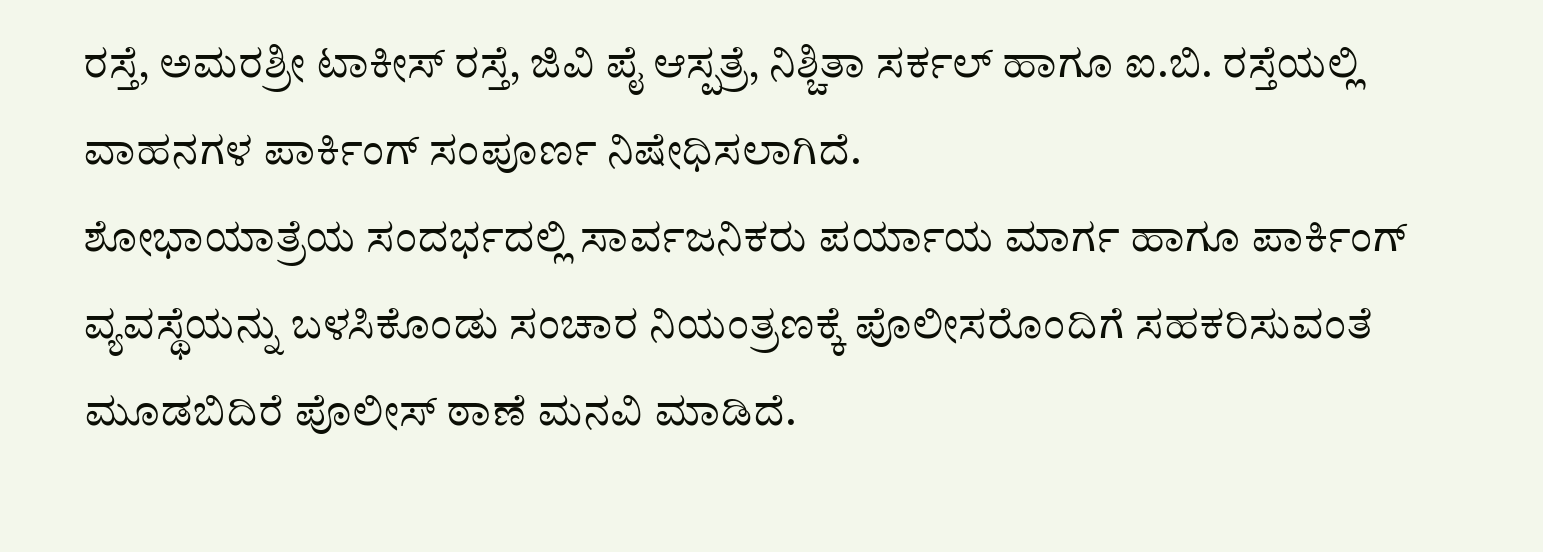ರಸ್ತೆ, ಅಮರಶ್ರೀ ಟಾಕೀಸ್ ರಸ್ತೆ, ಜಿವಿ ಪೈ ಆಸ್ಪತ್ರೆ, ನಿಶ್ಚಿತಾ ಸರ್ಕಲ್ ಹಾಗೂ ಐ.ಬಿ. ರಸ್ತೆಯಲ್ಲಿ ವಾಹನಗಳ ಪಾರ್ಕಿಂಗ್ ಸಂಪೂರ್ಣ ನಿಷೇಧಿಸಲಾಗಿದೆ.
ಶೋಭಾಯಾತ್ರೆಯ ಸಂದರ್ಭದಲ್ಲಿ ಸಾರ್ವಜನಿಕರು ಪರ್ಯಾಯ ಮಾರ್ಗ ಹಾಗೂ ಪಾರ್ಕಿಂಗ್ ವ್ಯವಸ್ಥೆಯನ್ನು ಬಳಸಿಕೊಂಡು ಸಂಚಾರ ನಿಯಂತ್ರಣಕ್ಕೆ ಪೊಲೀಸರೊಂದಿಗೆ ಸಹಕರಿಸುವಂತೆ ಮೂಡಬಿದಿರೆ ಪೊಲೀಸ್ ಠಾಣೆ ಮನವಿ ಮಾಡಿದೆ.